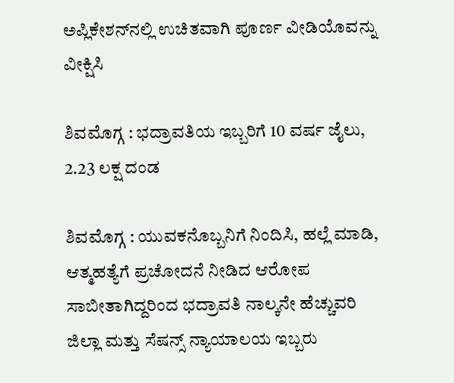ಅಪ್ಲಿಕೇಶನ್‌ನಲ್ಲಿ ಉಚಿತವಾಗಿ ಪೂರ್ಣ ವೀಡಿಯೊವನ್ನು ವೀಕ್ಷಿಸಿ

ಶಿವಮೊಗ್ಗ : ಭದ್ರಾವತಿಯ ಇಬ್ಬರಿಗೆ 10 ವರ್ಷ ಜೈಲು, 2.23 ಲಕ್ಷ ದಂಡ

ಶಿವಮೊಗ್ಗ : ಯುವಕನೊಬ್ಬನಿಗೆ ನಿಂದಿಸಿ, ಹಲ್ಲೆ ಮಾಡಿ, ಆತ್ಮಹತ್ಯೆಗೆ ಪ್ರಚೋದನೆ ನೀಡಿದ ಆರೋಪ ಸಾಬೀತಾಗಿದ್ದರಿಂದ ಭದ್ರಾವತಿ ನಾಲ್ಕನೇ ಹೆಚ್ಚುವರಿ ಜಿಲ್ಲಾ ಮತ್ತು ಸೆಷನ್ಸ್ ನ್ಯಾಯಾಲಯ ಇಬ್ಬರು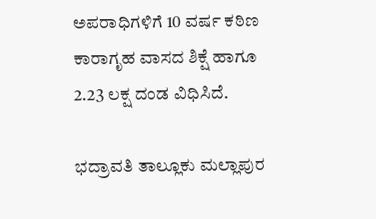ಅಪರಾಧಿಗಳಿಗೆ 10 ವರ್ಷ ಕಠಿಣ ಕಾರಾಗೃಹ ವಾಸದ ಶಿಕ್ಷೆ ಹಾಗೂ 2.23 ಲಕ್ಷ ದಂಡ ವಿಧಿಸಿದೆ.

ಭದ್ರಾವತಿ ತಾಲ್ಲೂಕು ಮಲ್ಲಾಪುರ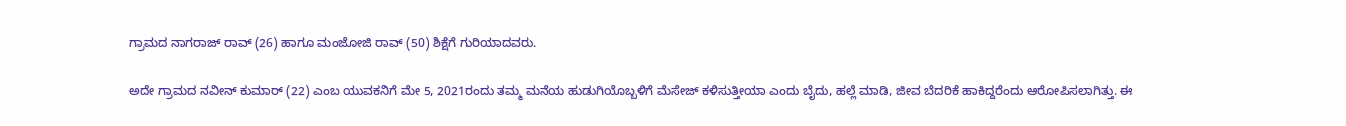ಗ್ರಾಮದ ನಾಗರಾಜ್‌ ರಾವ್ (26) ಹಾಗೂ ಮಂಜೋಜಿ ರಾವ್‌ (50) ಶಿಕ್ಷೆಗೆ ಗುರಿಯಾದವರು.

ಅದೇ ಗ್ರಾಮದ ನವೀನ್ ಕುಮಾರ್ (22) ಎಂಬ ಯುವಕನಿಗೆ ಮೇ 5, 2021ರಂದು ತಮ್ಮ ಮನೆಯ ಹುಡುಗಿಯೊಬ್ಬಳಿಗೆ ಮೆಸೇಜ್‌ ಕಳಿಸುತ್ತೀಯಾ ಎಂದು ಬೈದು, ಹಲ್ಲೆ ಮಾಡಿ, ಜೀವ ಬೆದರಿಕೆ ಹಾಕಿದ್ದರೆಂದು ಆರೋಪಿಸಲಾಗಿತ್ತು. ಈ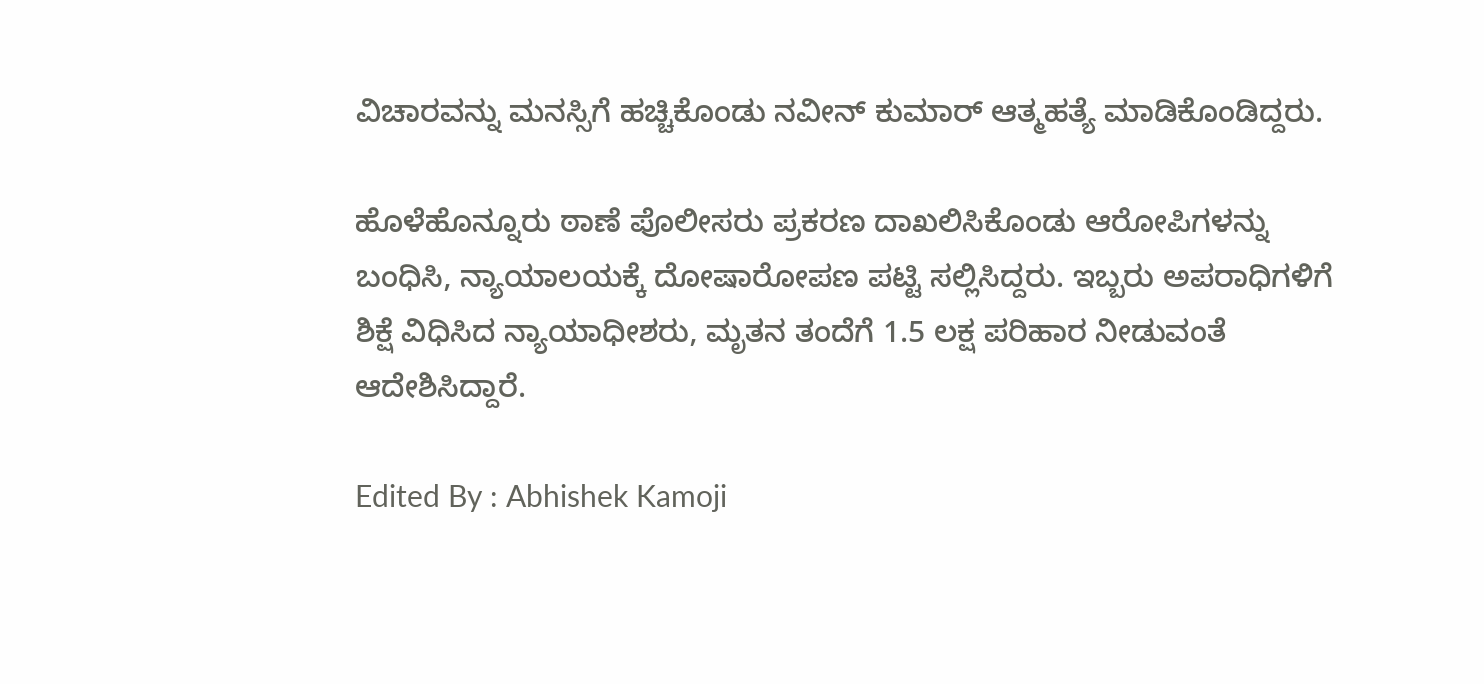ವಿಚಾರವನ್ನು ಮನಸ್ಸಿಗೆ ಹಚ್ಚಿಕೊಂಡು ನವೀನ್ ಕುಮಾರ್ ಆತ್ಮಹತ್ಯೆ ಮಾಡಿಕೊಂಡಿದ್ದರು.

ಹೊಳೆಹೊನ್ನೂರು ಠಾಣೆ ಪೊಲೀಸರು ಪ್ರಕರಣ ದಾಖಲಿಸಿಕೊಂಡು ಆರೋಪಿಗಳನ್ನು ಬಂಧಿಸಿ, ನ್ಯಾಯಾಲಯಕ್ಕೆ ದೋಷಾರೋಪಣ ಪಟ್ಟಿ ಸಲ್ಲಿಸಿದ್ದರು. ಇಬ್ಬರು ಅಪರಾಧಿಗಳಿಗೆ ಶಿಕ್ಷೆ ವಿಧಿಸಿದ ನ್ಯಾಯಾಧೀಶರು, ಮೃತನ ತಂದೆಗೆ 1.5 ಲಕ್ಷ ಪರಿಹಾರ ನೀಡುವಂತೆ ಆದೇಶಿಸಿದ್ದಾರೆ.

Edited By : Abhishek Kamoji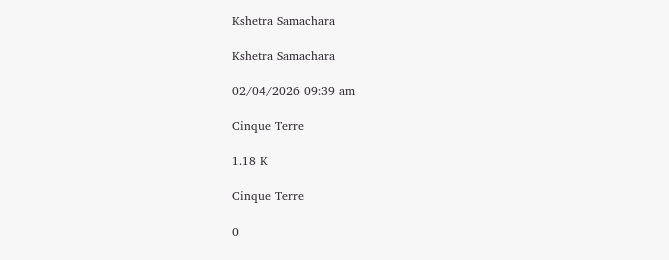Kshetra Samachara

Kshetra Samachara

02/04/2026 09:39 am

Cinque Terre

1.18 K

Cinque Terre

0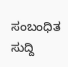ಸಂಬಂಧಿತ ಸುದ್ದಿ